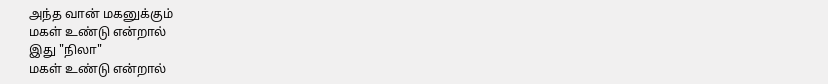அந்த வான் மகனுக்கும்
மகள் உண்டு என்றால்
இது "நிலா"
மகள் உண்டு என்றால்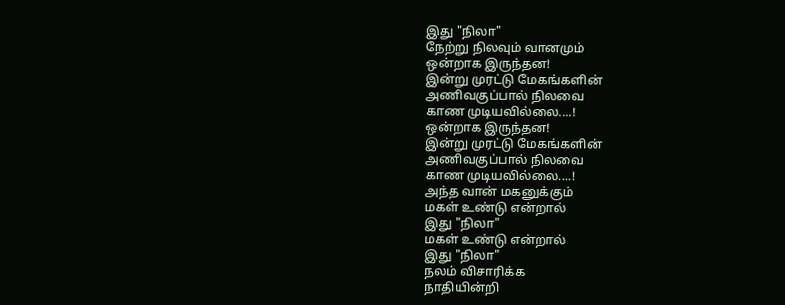இது "நிலா"
நேற்று நிலவும் வானமும்
ஒன்றாக இருந்தன!
இன்று முரட்டு மேகங்களின்
அணிவகுப்பால் நிலவை
காண முடியவில்லை....!
ஒன்றாக இருந்தன!
இன்று முரட்டு மேகங்களின்
அணிவகுப்பால் நிலவை
காண முடியவில்லை....!
அந்த வான் மகனுக்கும்
மகள் உண்டு என்றால்
இது "நிலா"
மகள் உண்டு என்றால்
இது "நிலா"
நலம் விசாரிக்க
நாதியின்றி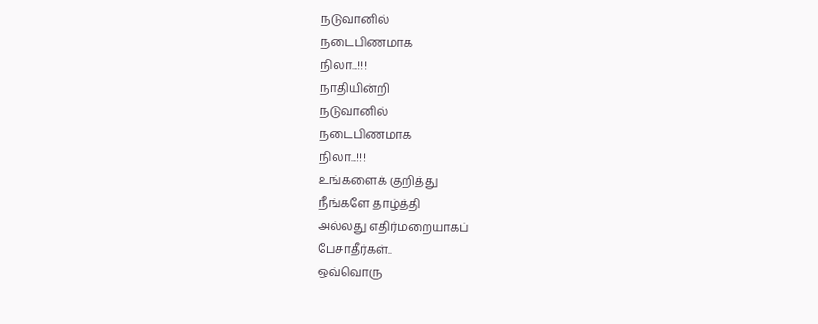நடுவானில்
நடைபிணமாக
நிலா...!!!
நாதியின்றி
நடுவானில்
நடைபிணமாக
நிலா...!!!
உங்களைக் குறித்து
நீங்களே தாழ்த்தி
அல்லது எதிர்மறையாகப்
பேசாதீர்கள்..
ஒவ்வொரு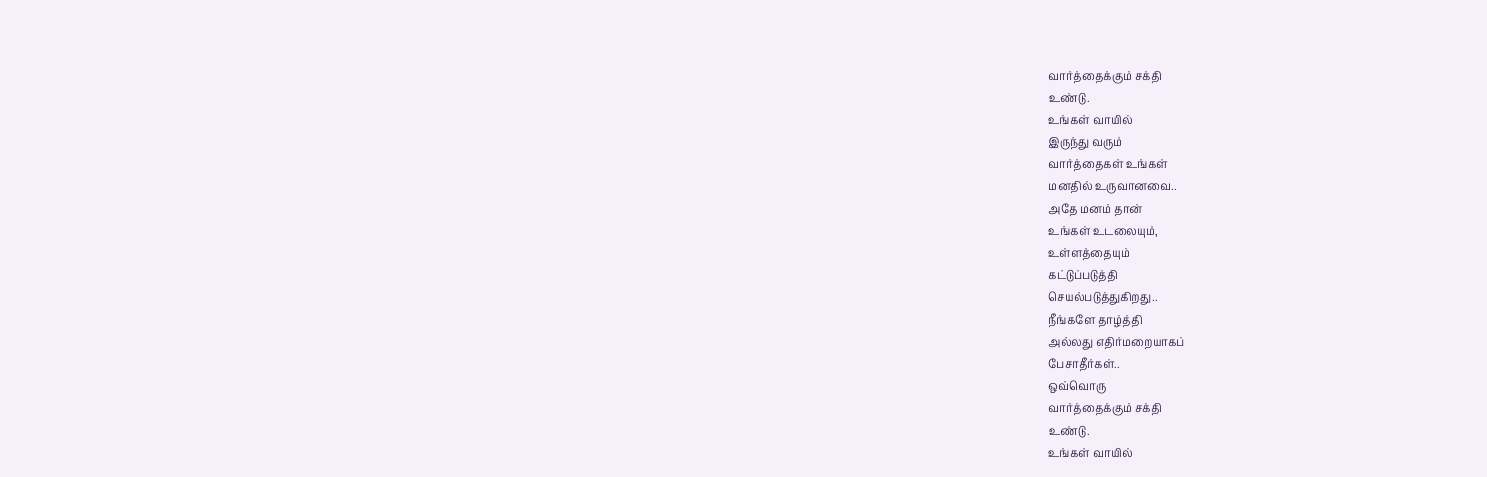வார்த்தைக்கும் சக்தி
உண்டு.
உங்கள் வாயில்
இருந்து வரும்
வார்த்தைகள் உங்கள்
மனதில் உருவானவை..
அதே மனம் தான்
உங்கள் உடலையும்,
உள்ளத்தையும்
கட்டுப்படுத்தி
செயல்படுத்துகிறது..
நீங்களே தாழ்த்தி
அல்லது எதிர்மறையாகப்
பேசாதீர்கள்..
ஒவ்வொரு
வார்த்தைக்கும் சக்தி
உண்டு.
உங்கள் வாயில்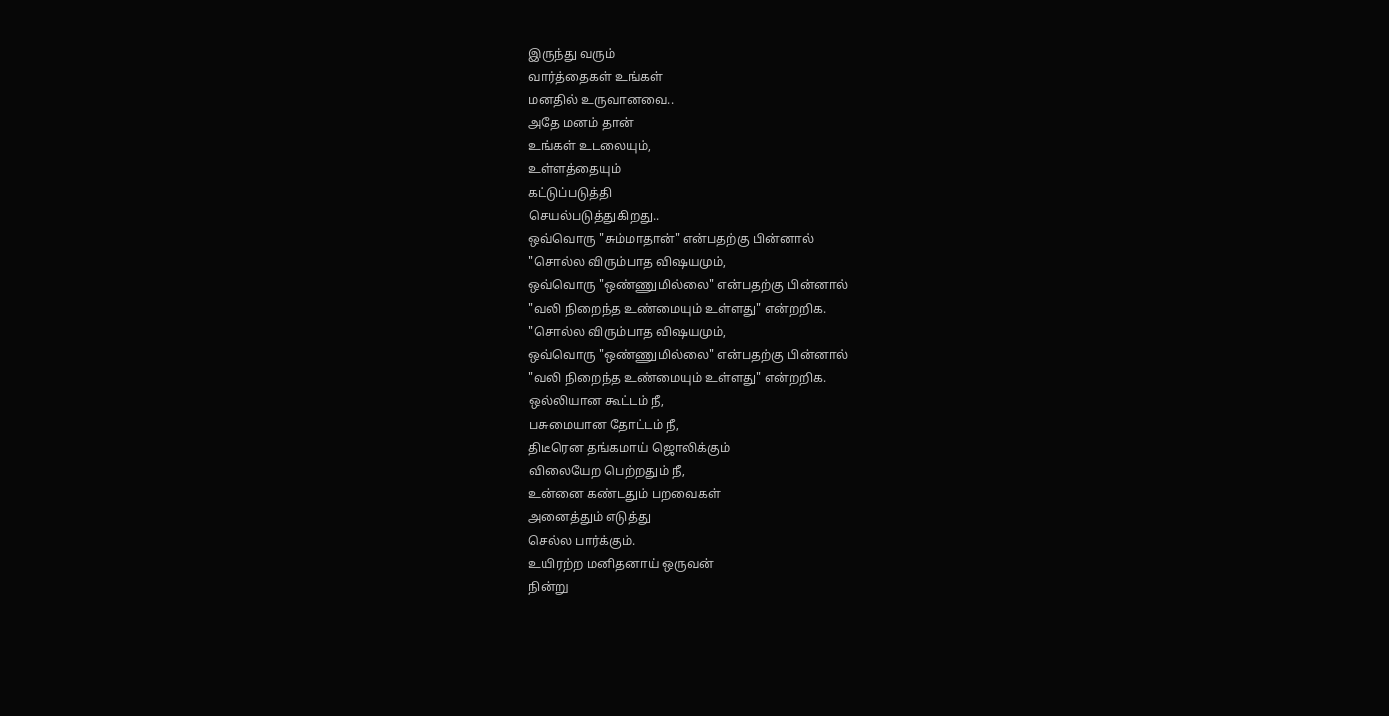இருந்து வரும்
வார்த்தைகள் உங்கள்
மனதில் உருவானவை..
அதே மனம் தான்
உங்கள் உடலையும்,
உள்ளத்தையும்
கட்டுப்படுத்தி
செயல்படுத்துகிறது..
ஒவ்வொரு "சும்மாதான்" என்பதற்கு பின்னால்
"சொல்ல விரும்பாத விஷயமும்,
ஒவ்வொரு "ஒண்ணுமில்லை" என்பதற்கு பின்னால்
"வலி நிறைந்த உண்மையும் உள்ளது" என்றறிக.
"சொல்ல விரும்பாத விஷயமும்,
ஒவ்வொரு "ஒண்ணுமில்லை" என்பதற்கு பின்னால்
"வலி நிறைந்த உண்மையும் உள்ளது" என்றறிக.
ஒல்லியான கூட்டம் நீ,
பசுமையான தோட்டம் நீ,
திடீரென தங்கமாய் ஜொலிக்கும்
விலையேற பெற்றதும் நீ,
உன்னை கண்டதும் பறவைகள்
அனைத்தும் எடுத்து
செல்ல பார்க்கும்.
உயிரற்ற மனிதனாய் ஒருவன்
நின்று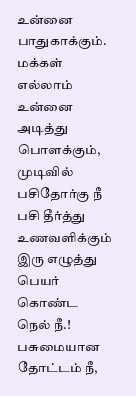உன்னை பாதுகாக்கும்.
மக்கள் எல்லாம் உன்னை
அடித்து பொளக்கும்,
முடிவில் பசிதோர்கு நீ
பசி தீர்த்து உணவளிக்கும்
இரு எழுத்து பெயர்
கொண்ட நெல் நீ.!
பசுமையான தோட்டம் நீ,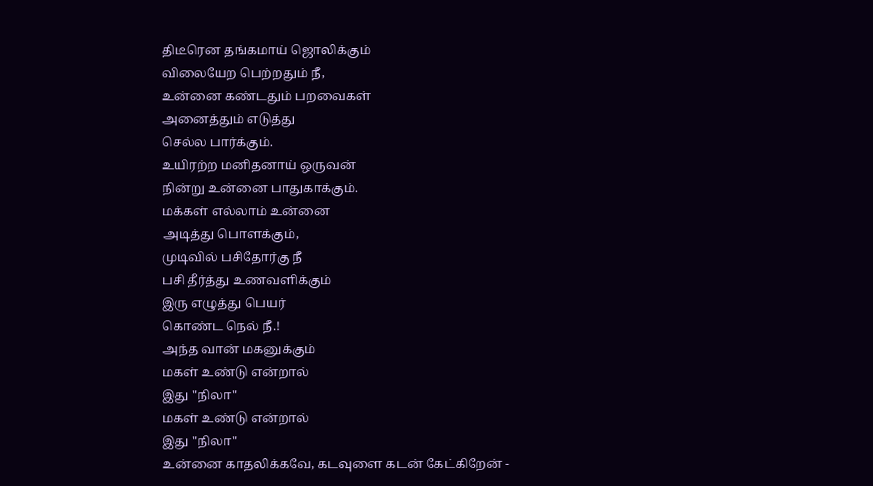திடீரென தங்கமாய் ஜொலிக்கும்
விலையேற பெற்றதும் நீ,
உன்னை கண்டதும் பறவைகள்
அனைத்தும் எடுத்து
செல்ல பார்க்கும்.
உயிரற்ற மனிதனாய் ஒருவன்
நின்று உன்னை பாதுகாக்கும்.
மக்கள் எல்லாம் உன்னை
அடித்து பொளக்கும்,
முடிவில் பசிதோர்கு நீ
பசி தீர்த்து உணவளிக்கும்
இரு எழுத்து பெயர்
கொண்ட நெல் நீ.!
அந்த வான் மகனுக்கும்
மகள் உண்டு என்றால்
இது "நிலா"
மகள் உண்டு என்றால்
இது "நிலா"
உன்னை காதலிக்கவே, கடவுளை கடன் கேட்கிறேன் -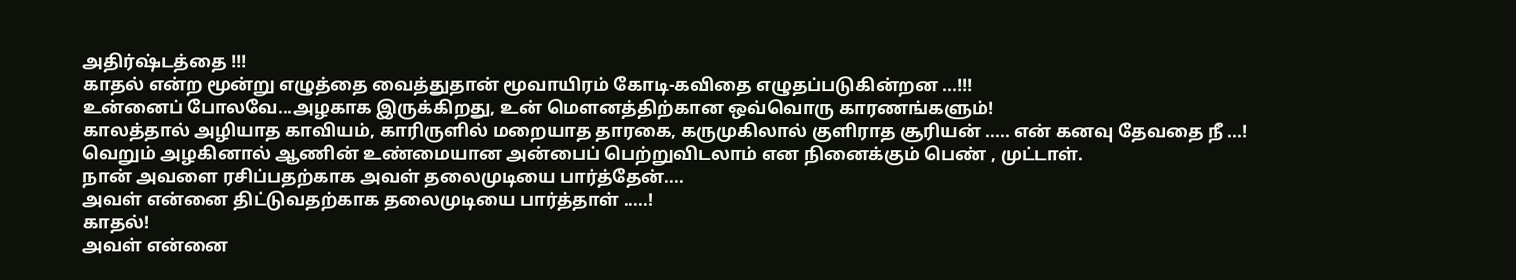அதிர்ஷ்டத்தை !!!
காதல் என்ற மூன்று எழுத்தை வைத்துதான் மூவாயிரம் கோடி-கவிதை எழுதப்படுகின்றன ...!!!
உன்னைப் போலவே...அழகாக இருக்கிறது, உன் மௌனத்திற்கான ஒவ்வொரு காரணங்களும்!
காலத்தால் அழியாத காவியம், காரிருளில் மறையாத தாரகை, கருமுகிலால் குளிராத சூரியன் ..... என் கனவு தேவதை நீ ...!
வெறும் அழகினால் ஆணின் உண்மையான அன்பைப் பெற்றுவிடலாம் என நினைக்கும் பெண் , முட்டாள்.
நான் அவளை ரசிப்பதற்காக அவள் தலைமுடியை பார்த்தேன்....
அவள் என்னை திட்டுவதற்காக தலைமுடியை பார்த்தாள் .....!
காதல்!
அவள் என்னை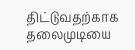திட்டுவதற்காக தலைமுடியை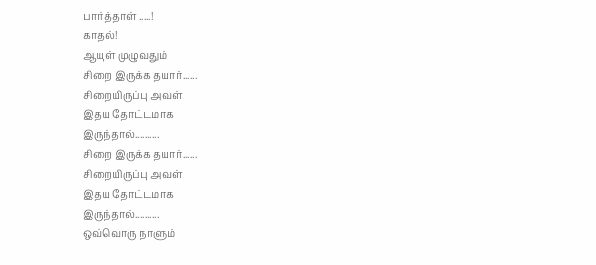பார்த்தாள் .....!
காதல்!
ஆயுள் முழுவதும்
சிறை இருக்க தயார்......
சிறையிருப்பு அவள்
இதய தோட்டமாக
இருந்தால்..........
சிறை இருக்க தயார்......
சிறையிருப்பு அவள்
இதய தோட்டமாக
இருந்தால்..........
ஒவ்வொரு நாளும்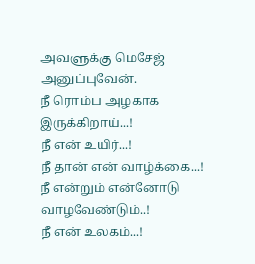அவளுக்கு மெசேஜ் அனுப்புவேன்.
நீ ரொம்ப அழகாக இருக்கிறாய்...!
நீ என் உயிர்...!
நீ தான் என் வாழ்க்கை...!
நீ என்றும் என்னோடு வாழவேண்டும்..!
நீ என் உலகம்...!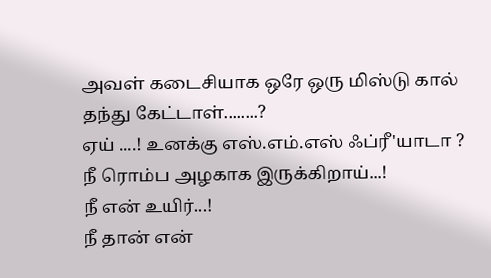அவள் கடைசியாக ஒரே ஒரு மிஸ்டு கால்
தந்து கேட்டாள்........?
ஏய் ....! உனக்கு எஸ்.எம்.எஸ் ஃப்ரீ'யாடா ?
நீ ரொம்ப அழகாக இருக்கிறாய்...!
நீ என் உயிர்...!
நீ தான் என்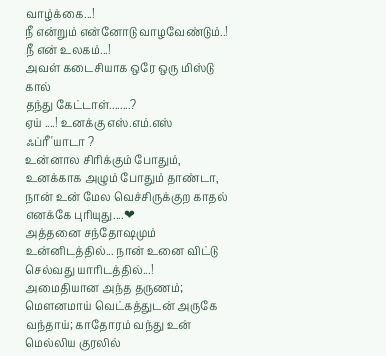வாழ்க்கை...!
நீ என்றும் என்னோடு வாழவேண்டும்..!
நீ என் உலகம்...!
அவள் கடைசியாக ஒரே ஒரு மிஸ்டு கால்
தந்து கேட்டாள்........?
ஏய் ....! உனக்கு எஸ்.எம்.எஸ் ஃப்ரீ'யாடா ?
உன்னால சிரிக்கும் போதும், உனக்காக அழும் போதும் தாண்டா, நான் உன் மேல வெச்சிருக்குற காதல் எனக்கே புரியுது....❤
அத்தனை சந்தோஷமும் உன்னிடத்தில்... நான் உனை விட்டு செல்வது யாரிடத்தில்...!
அமைதியான அந்த தருணம்; மௌனமாய் வெட்கத்துடன் அருகே வந்தாய்; காதோரம் வந்து உன் மெல்லிய குரலில்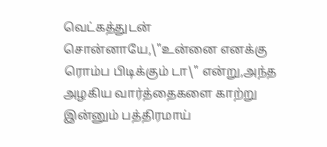வெட்கத்துடன் சொன்னாயே,\"உன்னை எனக்கு ரொம்ப பிடிக்கும் டா\" என்று,அந்த அழகிய வார்த்தைகளை காற்று இன்னும் பத்திரமாய்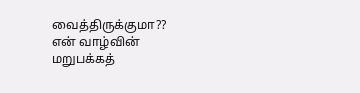வைத்திருக்குமா??
என் வாழ்வின் மறுபக்கத்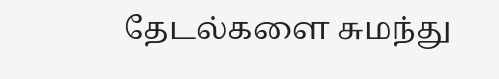தேடல்களை சுமந்து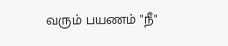வரும் பயணம் "நீ"